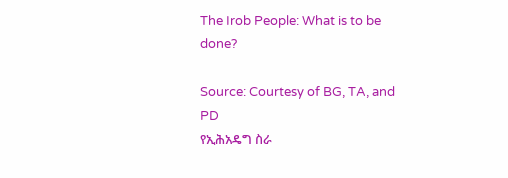The Irob People: What is to be done?

Source: Courtesy of BG, TA, and PD
የኢሕአዴግ ስራ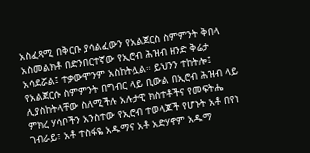አስፈጻሚ በቅርቡ ያሳልፈውን የአልጀርስ ስምምንት ቅበላ አስመልክቶ በድንበርተኛው የኢሮብ ሕዝብ ዘንድ ቅሬታ አሳደሯል፤ ተቃውሞንም አስከትሏል። ይህንን ተከትሎ፤ የአልጀርሱ ስምምንት በግብር ላይ ቢውል በኢሮብ ሕዝብ ላይ ሊያስከትላቸው ስለሚችሉ አሉታዊ ክስተቶችና የመፍትሔ ምክረ ሃሳቦችን አንስተው የኢሮብ ተወላጆች የሆኑት አቶ በየነ ገብራይ፣ አቶ ተስፋዬ አዱማና አቶ አድሃኖም አዱማ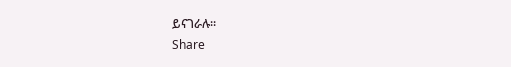ይናገራሉ።
Share